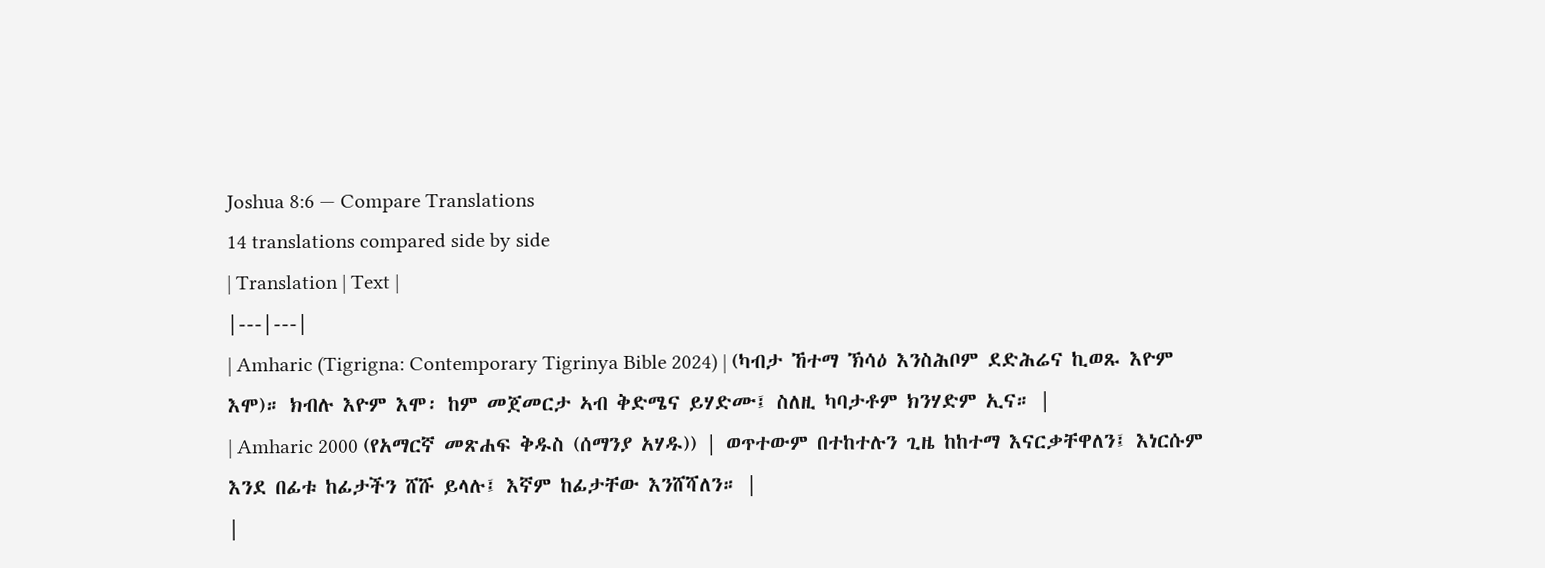Joshua 8:6 — Compare Translations
14 translations compared side by side
| Translation | Text |
|---|---|
| Amharic (Tigrigna: Contemporary Tigrinya Bible 2024) | (ካብታ ኸተማ ኽሳዕ እንስሕቦም ደድሕሬና ኪወጹ እዮም እሞ)። ክብሉ እዮም እሞ፡ ከም መጀመርታ ኣብ ቅድሜና ይሃድሙ፤ ስለዚ ካባታቶም ክንሃድም ኢና። |
| Amharic 2000 (የአማርኛ መጽሐፍ ቅዱስ (ሰማንያ አሃዱ)) | ወጥተውም በተከተሉን ጊዜ ከከተማ እናርቃቸዋለን፤ እነርሱም እንደ በፊቱ ከፊታችን ሸሹ ይላሉ፤ እኛም ከፊታቸው እንሸሻለን። |
|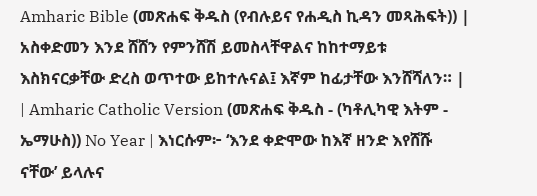Amharic Bible (መጽሐፍ ቅዱስ (የብሉይና የሐዲስ ኪዳን መጻሕፍት)) | አስቀድመን እንደ ሸሸን የምንሸሽ ይመስላቸዋልና ከከተማይቱ እስክናርቃቸው ድረስ ወጥተው ይከተሉናል፤ እኛም ከፊታቸው እንሸሻለን። |
| Amharic Catholic Version (መጽሐፍ ቅዱስ - (ካቶሊካዊ እትም - ኤማሁስ)) No Year | እነርሱም፦ ‘እንደ ቀድሞው ከእኛ ዘንድ እየሸሹ ናቸው’ ይላሉና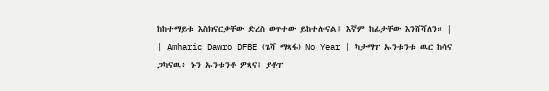ከከተማይቱ እስክናርቃቸው ድረስ ወጥተው ይከተሉናል፤ እኛም ከፊታቸው እንሸሻለን። |
| Amharic Dawro DFBE (ጌሻ ማጻፋ) No Year | ካታማፐ ኡንቱንቱ ዉር ከሳና ጋካናዉ፥ ኑን ኡንቱንቶ ዎጻና፤ ያቶፐ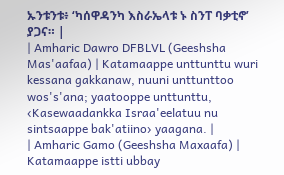ኡንቱንቱ፥ ‘ካሰዋዳንካ እስራኤላቱ ኑ ስንፐ ባቃቲኖ’ ያጋና። |
| Amharic Dawro DFBLVL (Geeshsha Mas'aafaa) | Katamaappe unttunttu wuri kessana gakkanaw, nuuni unttunttoo wos's'ana; yaatooppe unttunttu, ‹Kasewaadankka Israa'eelatuu nu sintsaappe bak'atiino› yaagana. |
| Amharic Gamo (Geeshsha Maxaafa) | Katamaappe istti ubbay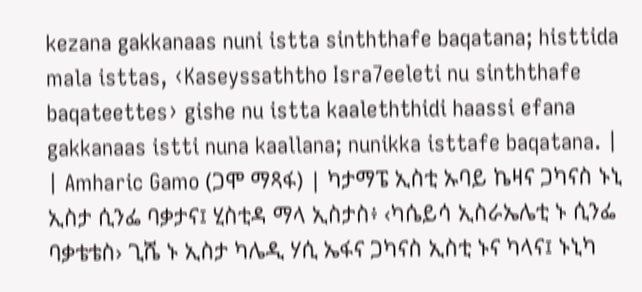kezana gakkanaas nuni istta sinththafe baqatana; histtida mala isttas, ‹Kaseyssaththo Isra7eeleti nu sinththafe baqateettes› gishe nu istta kaaleththidi haassi efana gakkanaas istti nuna kaallana; nunikka isttafe baqatana. |
| Amharic Gamo (ጋሞ ማጻፋ) | ካታማፔ ኢስቲ ኡባይ ኬዛና ጋካናስ ኑኒ ኢስታ ሲንፌ ባቃታና፤ ሂስቲዳ ማላ ኢስታስ፥ ‹ካሴይሳ ኢስራኤሌቲ ኑ ሲንፌ ባቃቴቴስ› ጊሼ ኑ ኢስታ ካሌዲ ሃሲ ኤፋና ጋካናስ ኢስቲ ኑና ካላና፤ ኑኒካ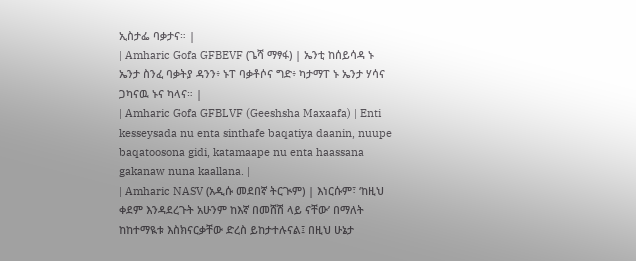ኢስታፌ ባቃታና። |
| Amharic Gofa GFBEVF (ጌሻ ማፃፋ) | ኤንቲ ከሰይሳዳ ኑ ኤንታ ስንፈ ባቃትያ ዳንን፥ ኑፐ ባቃቶሶና ግድ፥ ካታማፐ ኑ ኤንታ ሃሳና ጋካናዉ ኑና ካላና። |
| Amharic Gofa GFBLVF (Geeshsha Maxaafa) | Enti kesseysada nu enta sinthafe baqatiya daanin, nuupe baqatoosona gidi, katamaape nu enta haassana gakanaw nuna kaallana. |
| Amharic NASV (አዲሱ መደበኛ ትርጒም) | እነርሱም፣ ‘ከዚህ ቀደም እንዳደረጉት አሁንም ከእኛ በመሸሽ ላይ ናቸው’ በማለት ከከተማዪቱ እስክናርቃቸው ድረስ ይከታተሉናል፤ በዚህ ሁኔታ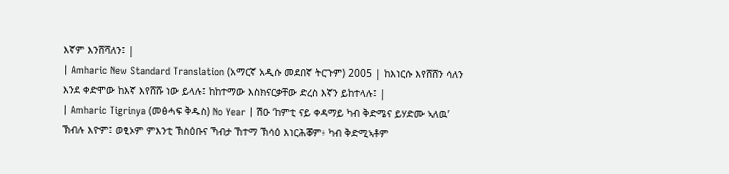እኛም እንሸሻለን፤ |
| Amharic New Standard Translation (አማርኛ አዲሱ መደበኛ ትርጉም) 2005 | ከእነርሱ እየሸሸን ሳለን እንደ ቀድሞው ከእኛ እየሸሹ ነው ይላሉ፤ ከከተማው እስክናርቃቸው ድረስ እኛን ይከተላሉ፤ |
| Amharic Tigrinya (መፅሓፍ ቅዱስ) No Year | ሽዑ ‘ከምቲ ናይ ቀዳማይ ካብ ቅድሜና ይሃድሙ ኣለዉ’ ኽብሉ እዮም፤ ወፂኦም ምእንቲ ኽስዕቡና ኻብታ ኸተማ ኽሳዕ እነርሕቖም፥ ካብ ቅድሚኣቶም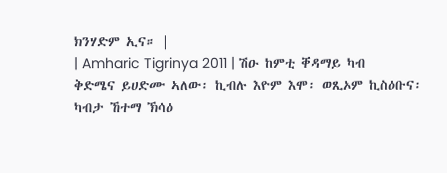ክንሃድም ኢና። |
| Amharic Tigrinya 2011 | ሽዑ ከምቲ ቐዳማይ ካብ ቅድሜና ይሀድሙ ኣለው፡ ኪብሉ እዮም እሞ፡ ወጺኦም ኪስዕቡና፡ ካብታ ኸተማ ኽሳዕ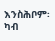እንስሕቦም፡ ካብ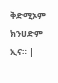ቅድሚኦም ክንሀድም ኢና። |